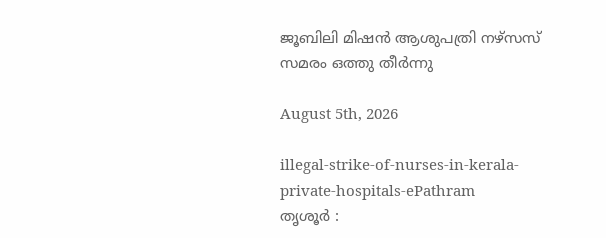ജൂബിലി മിഷൻ ആശുപത്രി നഴ്സസ് സമരം ഒത്തു തീർന്നു

August 5th, 2026

illegal-strike-of-nurses-in-kerala-private-hospitals-ePathram
തൃശൂർ :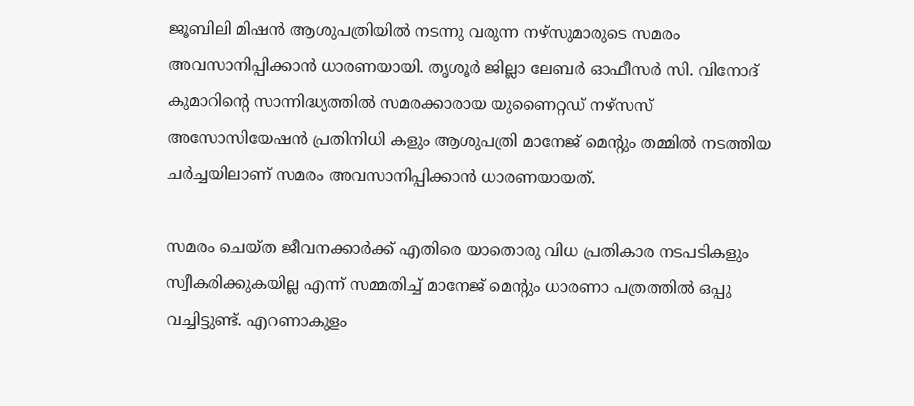ജൂബിലി മിഷൻ ആശുപത്രിയിൽ നടന്നു വരുന്ന നഴ്‌സുമാരുടെ സമരം അവസാനിപ്പിക്കാൻ ധാരണയായി. തൃശൂർ ജില്ലാ ലേബർ ഓഫീസർ സി. വിനോദ് കുമാറിന്റെ സാന്നിദ്ധ്യത്തിൽ സമരക്കാരായ യുണൈറ്റഡ് നഴ്സസ് അസോസിയേഷൻ പ്രതിനിധി കളും ആശുപത്രി മാനേജ് മെന്റും തമ്മിൽ നടത്തിയ ചർച്ചയിലാണ് സമരം അവസാനിപ്പിക്കാൻ ധാരണയായത്.

സമരം ചെയ്ത ജീവനക്കാർക്ക് എതിരെ യാതൊരു വിധ പ്രതികാര നടപടികളും സ്വീകരിക്കുകയില്ല എന്ന് സമ്മതിച്ച് മാനേജ്‌ മെന്റും ധാരണാ പത്രത്തിൽ ഒപ്പു വച്ചിട്ടുണ്ട്. എറണാകുളം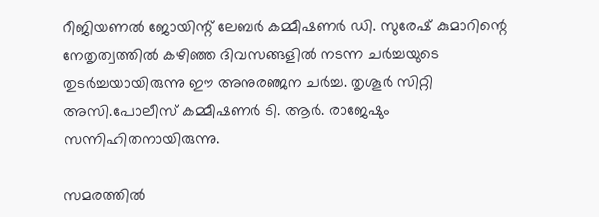റീജിയണൽ ജോയിന്റ് ലേബർ കമ്മീഷണർ ഡി. സുരേഷ് കുമാറിന്റെ നേതൃത്വത്തിൽ കഴിഞ്ഞ ദിവസങ്ങളിൽ നടന്ന ചർച്ചയുടെ തുടർച്ചയായിരുന്നു ഈ അനുരഞ്ജന ചർച്ച. തൃശൂർ സിറ്റി അസി.പോലീസ് കമ്മീഷണർ ടി. ആർ. രാജേഷും സന്നിഹിതനായിരുന്നു.

സമരത്തിൽ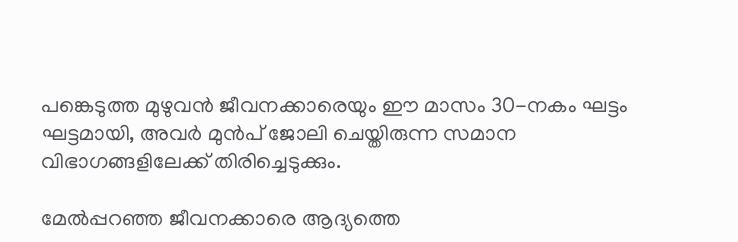പങ്കെടുത്ത മുഴുവൻ ജീവനക്കാരെയും ഈ മാസം 30-നകം ഘട്ടം ഘട്ടമായി, അവർ മുൻപ് ജോലി ചെയ്തിരുന്ന സമാന വിഭാഗങ്ങളിലേക്ക് തിരിച്ചെടുക്കും.

മേൽപ്പറഞ്ഞ ജീവനക്കാരെ ആദ്യത്തെ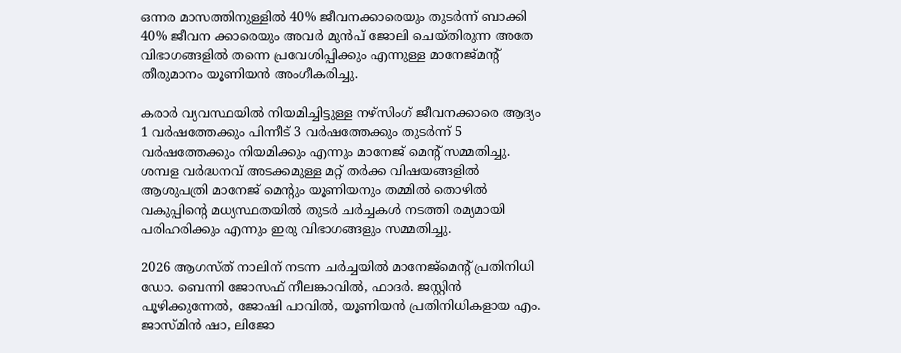ഒന്നര മാസത്തിനുള്ളിൽ 40% ജീവനക്കാരെയും തുടർന്ന് ബാക്കി 40% ജീവന ക്കാരെയും അവർ മുൻപ് ജോലി ചെയ്തിരുന്ന അതേ വിഭാഗങ്ങളിൽ തന്നെ പ്രവേശിപ്പിക്കും എന്നുള്ള മാനേജ്മന്റ് തീരുമാനം യൂണിയൻ അംഗീകരിച്ചു.

കരാർ വ്യവസ്ഥയിൽ നിയമിച്ചിട്ടുള്ള നഴ്‌സിംഗ് ജീവനക്കാരെ ആദ്യം 1 വർഷത്തേക്കും പിന്നീട് 3 വർഷത്തേക്കും തുടർന്ന് 5 വർഷത്തേക്കും നിയമിക്കും എന്നും മാനേജ്‌ മെന്റ് സമ്മതിച്ചു. ശമ്പള വർദ്ധനവ് അടക്കമുള്ള മറ്റ് തർക്ക വിഷയങ്ങളിൽ ആശുപത്രി മാനേജ് മെന്റും യൂണിയനും തമ്മിൽ തൊഴിൽ വകുപ്പിന്റെ മധ്യസ്ഥതയിൽ തുടർ ചർച്ചകൾ നടത്തി രമ്യമായി പരിഹരിക്കും എന്നും ഇരു വിഭാഗങ്ങളും സമ്മതിച്ചു.

2026 ആഗസ്ത് നാലിന് നടന്ന ചർച്ചയിൽ മാനേജ്മെന്റ് പ്രതിനിധി ഡോ. ബെന്നി ജോസഫ് നീലങ്കാവിൽ, ഫാദർ. ജസ്റ്റിൻ പൂഴിക്കുന്നേൽ, ജോഷി പാവിൽ, യൂണിയൻ പ്രതിനിധികളായ എം. ജാസ്മിൻ ഷാ, ലിജോ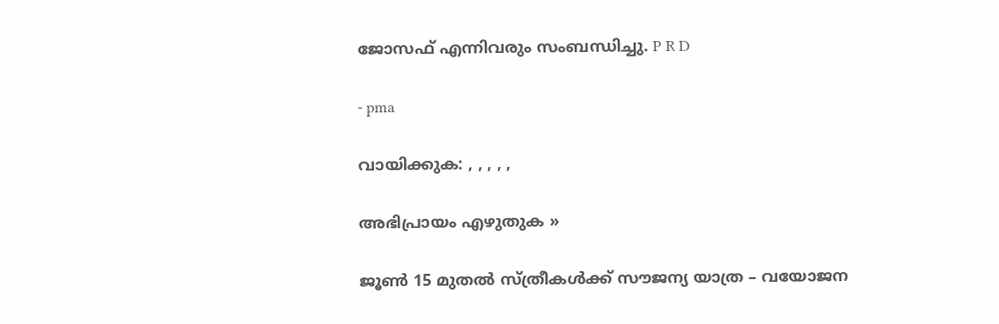ജോസഫ് എന്നിവരും സംബന്ധിച്ചു. P R D

- pma

വായിക്കുക: , , , , ,

അഭിപ്രായം എഴുതുക »

ജൂൺ 15 മുതൽ സ്ത്രീകൾക്ക് സൗജന്യ യാത്ര – വയോജന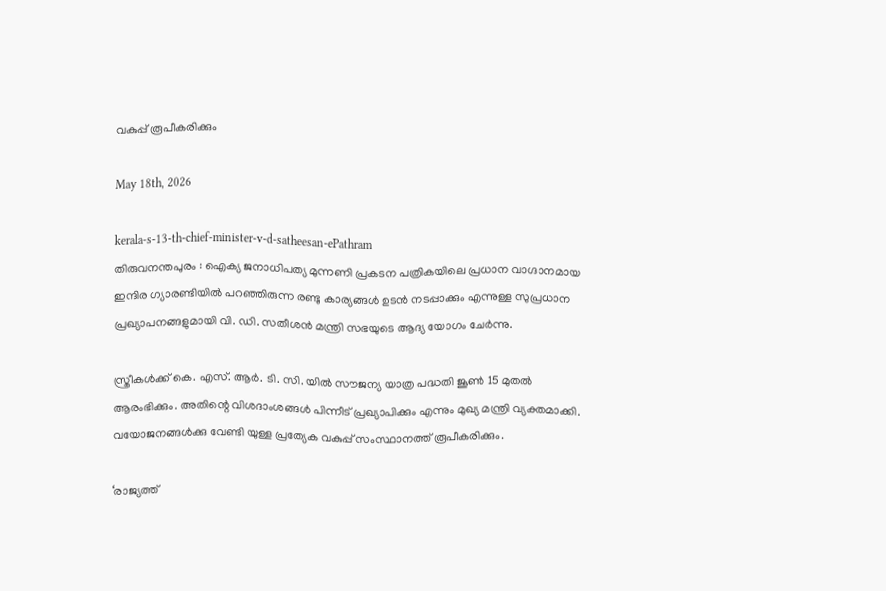വകുപ്പ് രൂപീകരിക്കും

May 18th, 2026

kerala-s-13-th-chief-minister-v-d-satheesan-ePathram
തിരുവനന്തപുരം : ഐക്യ ജനാധിപത്യ മുന്നണി പ്രകടന പത്രികയിലെ പ്രധാന വാഗ്ദാനമായ ഇന്ദിര ഗ്യാരണ്ടിയിൽ പറഞ്ഞിരുന്ന രണ്ടു കാര്യങ്ങള്‍ ഉടൻ നടപ്പാക്കും എന്നുള്ള സുപ്രധാന പ്രഖ്യാപനങ്ങളുമായി വി. ഡി. സതീശന്‍ മന്ത്രി സഭയുടെ ആദ്യ യോഗം ചേർന്നു.

സ്ത്രീകള്‍ക്ക് കെ. എസ്. ആർ. ടി. സി. യില്‍ സൗജന്യ യാത്ര പദ്ധതി ജൂണ്‍ 15 മുതല്‍ ആരംഭിക്കും. അതിന്റെ വിശദാംശങ്ങള്‍ പിന്നീട് പ്രഖ്യാപിക്കും എന്നും മുഖ്യ മന്ത്രി വ്യക്തമാക്കി. വയോജനങ്ങൾക്കു വേണ്ടി യുള്ള പ്രത്യേക വകുപ്പ് സംസ്ഥാനത്ത് രൂപീകരിക്കും.

‘രാജ്യത്ത്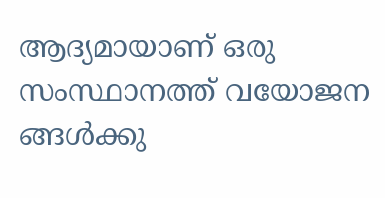ആദ്യമായാണ് ഒരു സംസ്ഥാനത്ത് വയോജന ങ്ങൾക്കു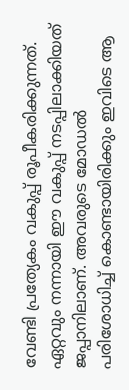വേണ്ടി പ്രത്യേകം വകുപ്പ് രൂപീകരിക്കുന്നത്. ഏറ്റവും നന്നായി ഈ വകുപ്പ് നടപ്പിലാക്കിയത് ജപ്പാനിലാണ്. അവരുടെ മോഡൽ പരിശോധിച്ച് കൊണ്ടായിരിക്കും ഇവിടെ ആ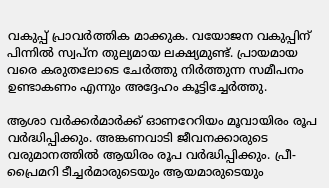വകുപ്പ് പ്രാവർത്തിക മാക്കുക. വയോജന വകുപ്പിന് പിന്നിൽ സ്വപ്‌ന തുല്യമായ ലക്ഷ്യമുണ്ട്. പ്രായമായ വരെ കരുതലോടെ ചേര്‍ത്തു നിര്‍ത്തുന്ന സമീപനം ഉണ്ടാകണം എന്നും അദ്ദേഹം കൂട്ടിച്ചേര്‍ത്തു.

ആശാ വര്‍ക്കര്‍മാര്‍ക്ക് ഓണറേറിയം മൂവായിരം രൂപ വർദ്ധിപ്പിക്കും. അങ്കണവാടി ജീവനക്കാരുടെ വരുമാനത്തില്‍ ആയിരം രൂപ വർദ്ധിപ്പിക്കും. പ്രീ-പ്രൈമറി ടീച്ചര്‍മാരുടെയും ആയമാരുടെയും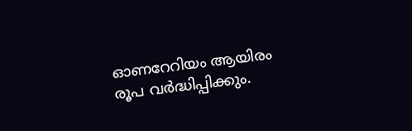ഓണറേറിയം ആയിരം രൂപ വർദ്ധിപ്പിക്കും.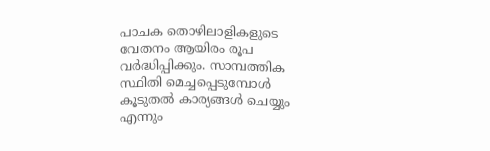പാചക തൊഴിലാളികളുടെ വേതനം ആയിരം രൂപ വർദ്ധിപ്പിക്കും. സാമ്പത്തിക സ്ഥിതി മെച്ചപ്പെടുമ്പോള്‍ കൂടുതല്‍ കാര്യങ്ങള്‍ ചെയ്യും എന്നും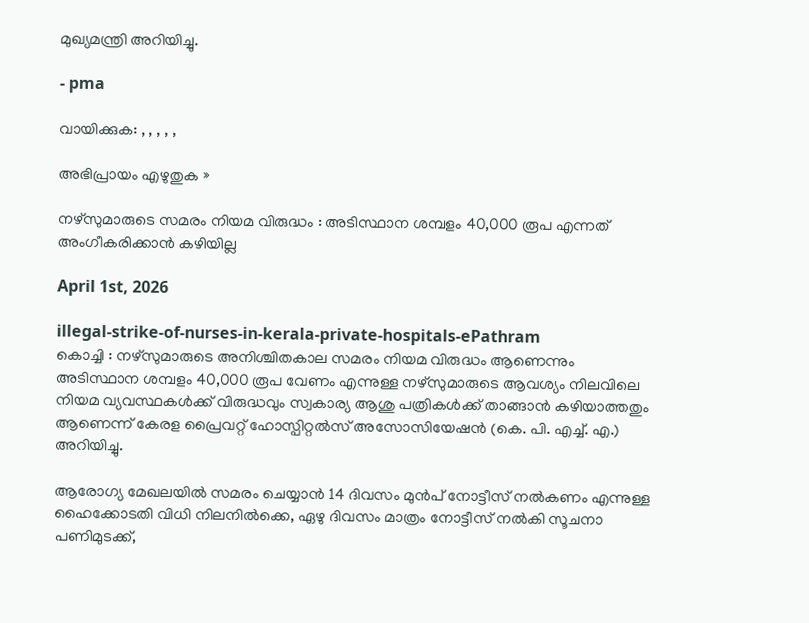മുഖ്യമന്ത്രി അറിയിച്ചു.

- pma

വായിക്കുക: , , , , ,

അഭിപ്രായം എഴുതുക »

നഴ്‌സുമാരുടെ സമരം നിയമ വിരുദ്ധം : അടിസ്ഥാന ശമ്പളം 40,000 രൂപ എന്നത് അംഗീകരിക്കാൻ കഴിയില്ല

April 1st, 2026

illegal-strike-of-nurses-in-kerala-private-hospitals-ePathram
കൊച്ചി : നഴ്‌സുമാരുടെ അനിശ്ചിതകാല സമരം നിയമ വിരുദ്ധം ആണെന്നും അടിസ്ഥാന ശമ്പളം 40,000 രൂപ വേണം എന്നുള്ള നഴ്‌സുമാരുടെ ആവശ്യം നിലവിലെ നിയമ വ്യവസ്ഥകൾക്ക് വിരുദ്ധവും സ്വകാര്യ ആശു പത്രികൾക്ക് താങ്ങാൻ കഴിയാത്തതും ആണെന്ന് കേരള പ്രൈവറ്റ് ഹോസ്പിറ്റൽസ് അസോസിയേഷൻ (കെ. പി. എച്ച്. എ.) അറിയിച്ചു.

ആരോഗ്യ മേഖലയിൽ സമരം ചെയ്യാൻ 14 ദിവസം മുൻപ് നോട്ടീസ് നൽകണം എന്നുള്ള ഹൈക്കോടതി വിധി നിലനിൽക്കെ, ഏഴു ദിവസം മാത്രം നോട്ടീസ് നൽകി സൂചനാ പണിമുടക്ക്,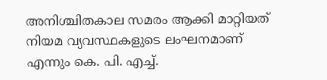അനിശ്ചിതകാല സമരം ആക്കി മാറ്റിയത് നിയമ വ്യവസ്ഥകളുടെ ലംഘനമാണ് എന്നും കെ. പി. എച്ച്.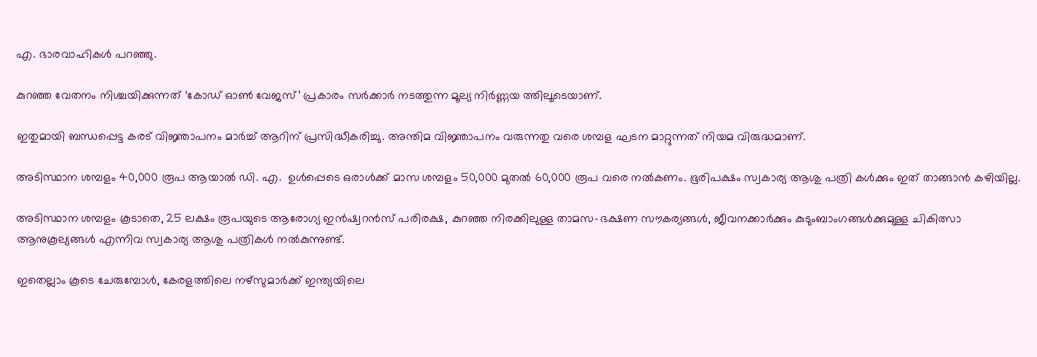എ. ഭാരവാഹികൾ പറഞ്ഞു.

കുറഞ്ഞ വേതനം നിശ്ചയിക്കുന്നത് ‘കോഡ് ഓൺ വേജസ്’ പ്രകാരം സർക്കാർ നടത്തുന്ന മൂല്യ നിർണ്ണയ ത്തിലൂടെയാണ്.

ഇതുമായി ബന്ധപ്പെട്ട കരട് വിജ്ഞാപനം മാർച്ച് ആറിന് പ്രസിദ്ധീകരിച്ചു. അന്തിമ വിജ്ഞാപനം വരുന്നതു വരെ ശമ്പള ഘടന മാറ്റുന്നത് നിയമ വിരുദ്ധമാണ്.

അടിസ്ഥാന ശമ്പളം 40,000 രൂപ ആയാൽ ഡി. എ.  ഉൾപ്പെടെ ഒരാൾക്ക് മാസ ശമ്പളം 50,000 മുതൽ 60,000 രൂപ വരെ നൽകണം. ഭൂരിപക്ഷം സ്വകാര്യ ആശു പത്രി കൾക്കും ഇത് താങ്ങാൻ കഴിയില്ല.

അടിസ്ഥാന ശമ്പളം കൂടാതെ, 25 ലക്ഷം രൂപയുടെ ആരോഗ്യ ഇൻഷ്വറൻസ് പരിരക്ഷ, കുറഞ്ഞ നിരക്കിലുള്ള താമസ-ഭക്ഷണ സൗകര്യങ്ങൾ, ജീവനക്കാർക്കും കുടുംബാംഗങ്ങൾക്കുമുള്ള ചികിത്സാ ആനുകൂല്യങ്ങൾ എന്നിവ സ്വകാര്യ ആശു പത്രികൾ നൽകുന്നുണ്ട്.

ഇതെല്ലാം കൂടെ ചേരുമ്പോൾ, കേരളത്തിലെ നഴ്‌സുമാർക്ക് ഇന്ത്യയിലെ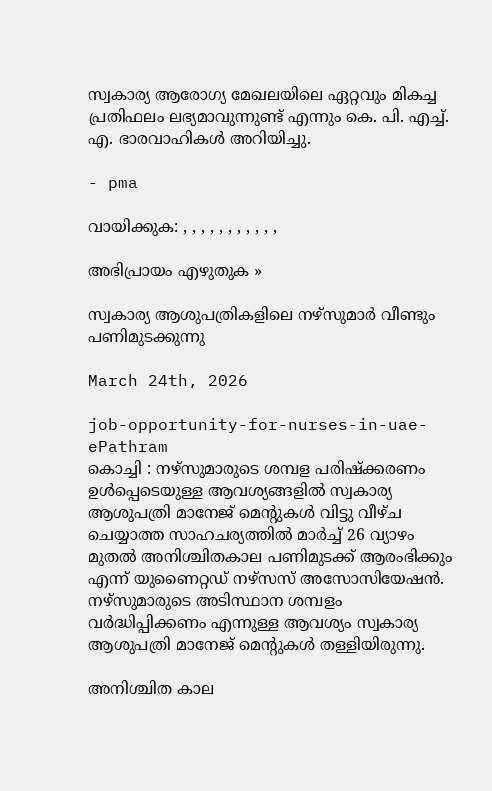സ്വകാര്യ ആരോഗ്യ മേഖലയിലെ ഏറ്റവും മികച്ച പ്രതിഫലം ലഭ്യമാവുന്നുണ്ട് എന്നും കെ. പി. എച്ച്. എ. ഭാരവാഹികൾ അറിയിച്ചു.

- pma

വായിക്കുക: , , , , , , , , , , ,

അഭിപ്രായം എഴുതുക »

സ്വകാര്യ ആശുപത്രികളിലെ നഴ്‌സുമാർ വീണ്ടും പണിമുടക്കുന്നു

March 24th, 2026

job-opportunity-for-nurses-in-uae-ePathram
കൊച്ചി : നഴ്‌സുമാരുടെ ശമ്പള പരിഷ്ക്കരണം ഉൾപ്പെടെയുള്ള ആവശ്യങ്ങളിൽ സ്വകാര്യ ആശുപത്രി മാനേജ് മെന്റുകൾ വിട്ടു വീഴ്ച ചെയ്യാത്ത സാഹചര്യത്തിൽ മാർച്ച് 26 വ്യാഴം മുതൽ അനിശ്ചിതകാല പണിമുടക്ക് ആരംഭിക്കും എന്ന് യുണൈറ്റഡ് നഴ്സസ് അസോസിയേഷൻ. നഴ്സുമാരുടെ അടിസ്ഥാന ശമ്പളം വർദ്ധിപ്പിക്കണം എന്നുള്ള ആവശ്യം സ്വകാര്യ ആശുപത്രി മാനേജ് മെന്റുകൾ തള്ളിയിരുന്നു.

അനിശ്ചിത കാല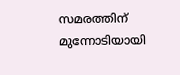സമരത്തിന് മുന്നോടിയായി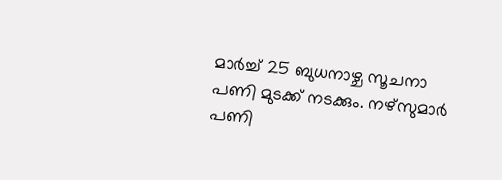മാർച്ച് 25 ബുധനാഴ്ച സൂചനാ പണി മുടക്ക് നടക്കും. നഴ്സുമാർ പണി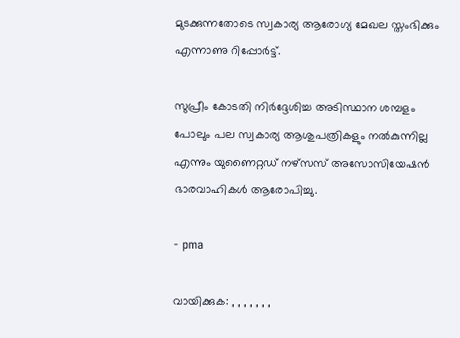മുടക്കുന്നതോടെ സ്വകാര്യ ആരോഗ്യ മേഖല സ്തംഭിക്കും എന്നാണു റിപ്പോർട്ട്.

സുപ്രീം കോടതി നിർദ്ദേശിച്ച അടിസ്ഥാന ശമ്പളം പോലും പല സ്വകാര്യ ആശുപത്രികളും നൽകുന്നില്ല എന്നും യുണൈറ്റഡ് നഴ്സസ് അസോസിയേഷൻ ഭാരവാഹികൾ ആരോപിച്ചു.

- pma

വായിക്കുക: , , , , , , ,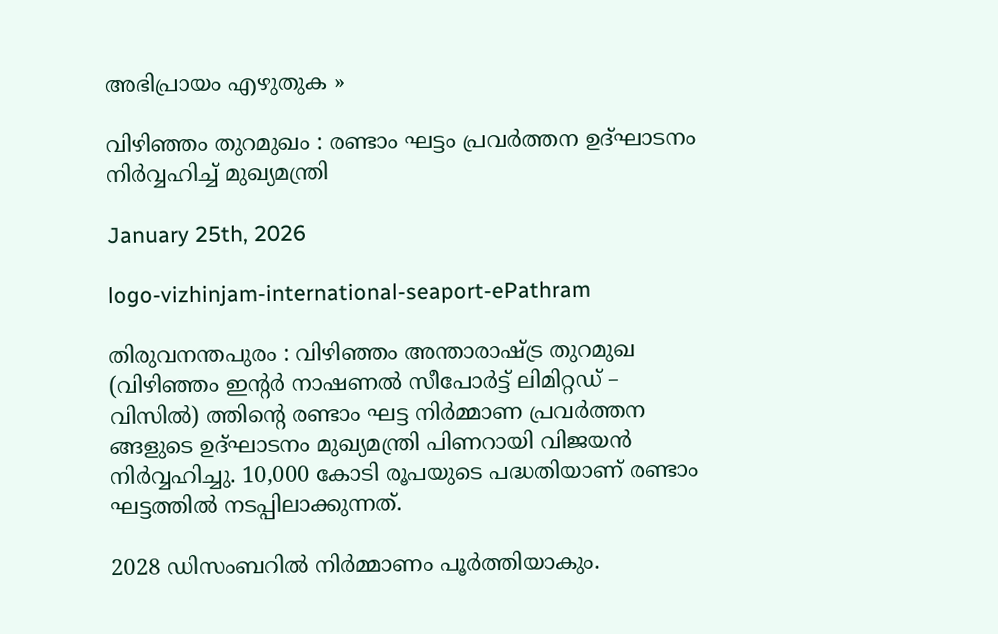അഭിപ്രായം എഴുതുക »

വിഴിഞ്ഞം തുറമുഖം : രണ്ടാം ഘട്ടം പ്രവർത്തന ഉദ്ഘാടനം നിർവ്വഹിച്ച് മുഖ്യമന്ത്രി

January 25th, 2026

logo-vizhinjam-international-seaport-ePathram

തിരുവനന്തപുരം : വിഴിഞ്ഞം അന്താരാഷ്ട്ര തുറമുഖ (വിഴിഞ്ഞം ഇന്റർ നാഷണൽ സീപോർട്ട് ലിമിറ്റഡ്‌ – വിസിൽ) ത്തിന്റെ രണ്ടാം ഘട്ട നിർമ്മാണ പ്രവര്‍ത്തന ങ്ങളുടെ ഉദ്ഘാടനം മുഖ്യമന്ത്രി പിണറായി വിജയന്‍ നിര്‍വ്വഹിച്ചു. 10,000 കോടി രൂപയുടെ പദ്ധതിയാണ് രണ്ടാം ഘട്ടത്തിൽ നടപ്പിലാക്കുന്നത്.

2028 ഡിസംബറിൽ നിർമ്മാണം പൂർത്തിയാകും.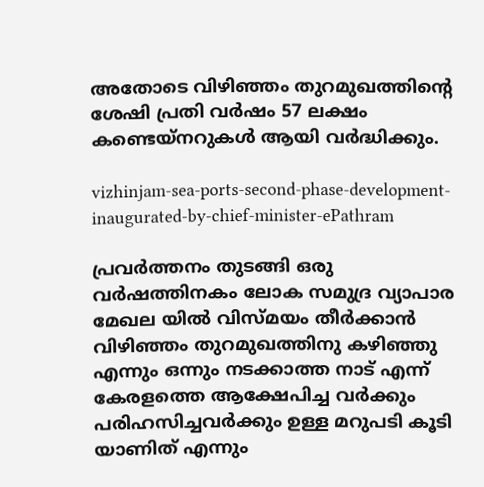അതോടെ വിഴിഞ്ഞം തുറമുഖത്തിന്റെ ശേഷി പ്രതി വർഷം 57 ലക്ഷം കണ്ടെയ്നറുകൾ ആയി വർദ്ധിക്കും.

vizhinjam-sea-ports-second-phase-development-inaugurated-by-chief-minister-ePathram

പ്രവർത്തനം തുടങ്ങി ഒരു വർഷത്തിനകം ലോക സമുദ്ര വ്യാപാര മേഖല യിൽ വിസ്മയം തീർക്കാൻ വിഴിഞ്ഞം തുറമുഖത്തിനു കഴിഞ്ഞു എന്നും ഒന്നും നടക്കാത്ത നാട് എന്ന്‌ കേരളത്തെ ആക്ഷേപിച്ച വർക്കും പരിഹസിച്ചവർക്കും ഉള്ള മറുപടി കൂടി യാണിത്‌ എന്നും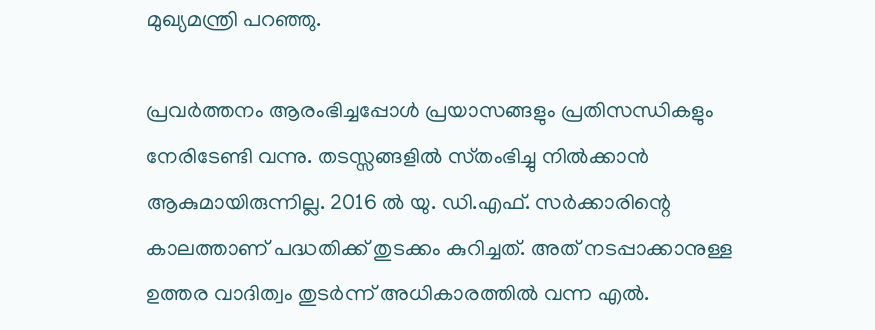മുഖ്യമന്ത്രി പറഞ്ഞു.

പ്രവർത്തനം ആരംഭിച്ചപ്പോൾ പ്രയാസങ്ങളും പ്രതിസന്ധികളും നേരിടേണ്ടി വന്നു. തടസ്സങ്ങളിൽ സ്‌തംഭിച്ചു നിൽക്കാൻ ആകുമായിരുന്നില്ല. 2016 ൽ യു. ഡി.എഫ്‌. സർക്കാരിന്റെ കാലത്താണ്‌ പദ്ധതിക്ക്‌ തുടക്കം കുറിച്ചത്‌. അത്‌ നടപ്പാക്കാനുള്ള ഉത്തര വാദിത്വം തുടർന്ന് അധികാരത്തിൽ വന്ന എൽ.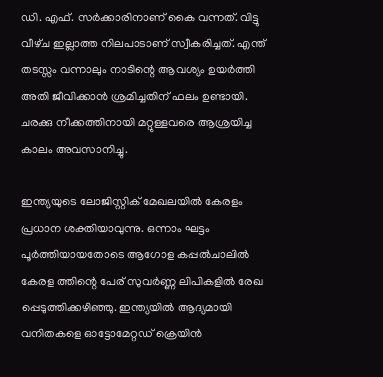ഡി. എഫ്‌. സർക്കാരിനാണ്‌ കൈ വന്നത്‌. വിട്ടു വീഴ്‌ച ഇല്ലാത്ത നിലപാടാണ്‌ സ്വീകരിച്ചത്‌. എന്ത്‌ തടസ്സം വന്നാലും നാടിന്റെ ആവശ്യം ഉയർത്തി അതി ജീവിക്കാൻ ശ്രമിച്ചതിന്‌ ഫലം ഉണ്ടായി. ചരക്കു നീക്കത്തിനായി മറ്റുള്ളവരെ ആശ്രയിച്ച കാലം അവസാനിച്ചു.

ഇന്ത്യയുടെ ലോജിസ്റ്റിക് മേഖലയിൽ കേരളം പ്രധാന ശക്തിയാവുന്നു. ഒന്നാം ഘട്ടം പൂർത്തിയായതോടെ ആഗോള കപ്പൽചാലിൽ കേരള ത്തിന്റെ പേര് സുവർണ്ണ ലിപികളിൽ രേഖ പ്പെടുത്തിക്കഴിഞ്ഞു. ഇന്ത്യയിൽ ആദ്യമായി വനിതകളെ ഓട്ടോമേറ്റഡ് ക്രെയിൻ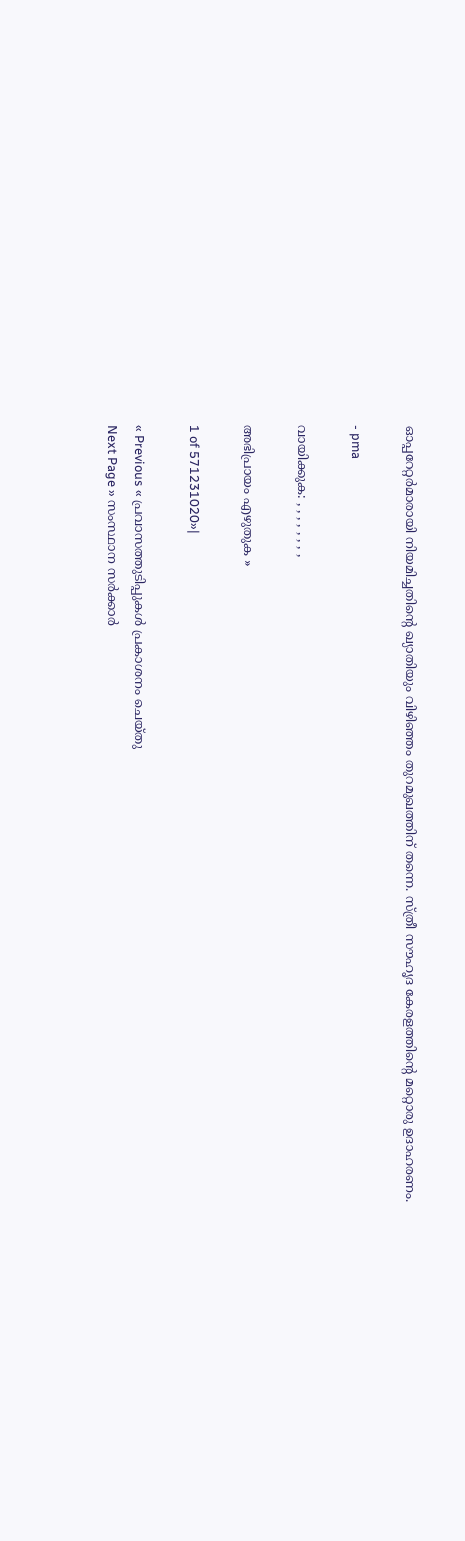ഓപ്പറേറ്റർമാരായി നിയമിച്ചതിന്റെ ഖ്യാതിയും വിഴിഞ്ഞം തുറമുഖത്തിന് തന്നെ. സ്‌ത്രീ സൗഹൃദ കേരളത്തിന്റെ മറ്റൊരു ഉദാഹരണം.

- pma

വായിക്കുക: , , , , , , , ,

അഭിപ്രായം എഴുതുക »

1 of 571231020»|

« Previous « പ്രവാസത്തുടിപ്പുകൾ പ്രകാശനം ചെയ്തു
Next Page » സംസ്ഥാന സർക്കാർ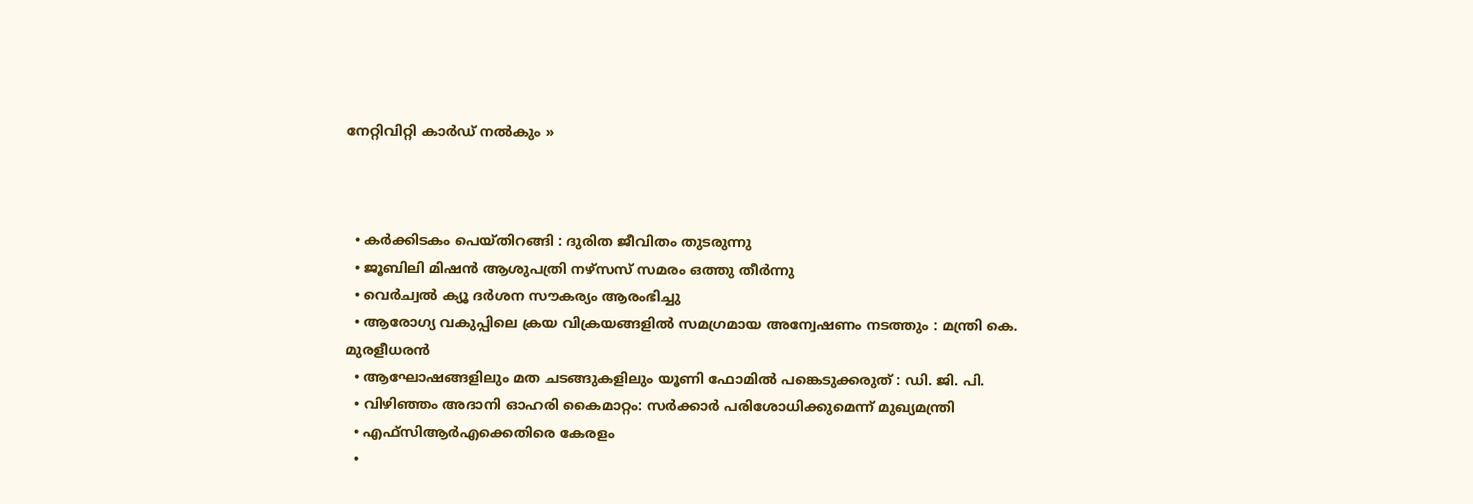നേറ്റിവിറ്റി കാര്‍ഡ് നൽകും »



  • കർക്കിടകം പെയ്തിറങ്ങി : ദുരിത ജീവിതം തുടരുന്നു
  • ജൂബിലി മിഷൻ ആശുപത്രി നഴ്സസ് സമരം ഒത്തു തീർന്നു
  • വെര്‍ച്വല്‍ ക്യൂ ദര്‍ശന സൗകര്യം ആരംഭിച്ചു
  • ആരോഗ്യ വകുപ്പിലെ ക്രയ വിക്രയങ്ങളിൽ സമഗ്രമായ അന്വേഷണം നടത്തും : മന്ത്രി കെ. മുരളീധരൻ
  • ആഘോഷങ്ങളിലും മത ചടങ്ങുകളിലും യൂണി ഫോമിൽ പങ്കെടുക്കരുത് : ഡി. ജി. പി.
  • വിഴിഞ്ഞം അദാനി ഓഹരി കൈമാറ്റം: സർക്കാർ പരിശോധിക്കുമെന്ന് മുഖ്യമന്ത്രി
  • എഫ്‌സിആർഎക്കെതിരെ കേരളം
  •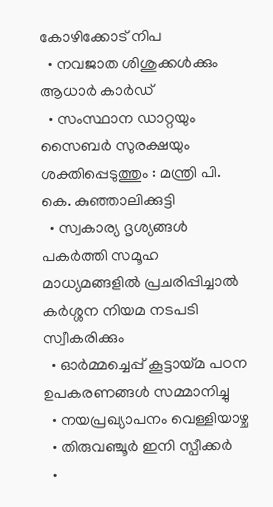കോഴിക്കോട് നിപ
  • നവജാത ശിശുക്കള്‍ക്കും ആധാര്‍ കാര്‍ഡ്
  • സംസ്ഥാന ഡാറ്റയും സൈബർ സുരക്ഷയും ശക്തിപ്പെടുത്തും : മന്ത്രി പി. കെ. കുഞ്ഞാലിക്കുട്ടി
  • സ്വകാര്യ ദൃശ്യങ്ങള്‍ പകര്‍ത്തി സമൂഹ മാധ്യമങ്ങളില്‍ പ്രചരിപ്പിച്ചാൽ കർശ്ശന നിയമ നടപടി സ്വീകരിക്കും
  • ഓർമ്മച്ചെപ്പ് കൂട്ടായ്മ പഠന ഉപകരണങ്ങൾ സമ്മാനിച്ചു
  • നയപ്രഖ്യാപനം വെള്ളിയാഴ്ച
  • തിരുവഞ്ചൂർ ഇനി സ്പീക്കർ
  •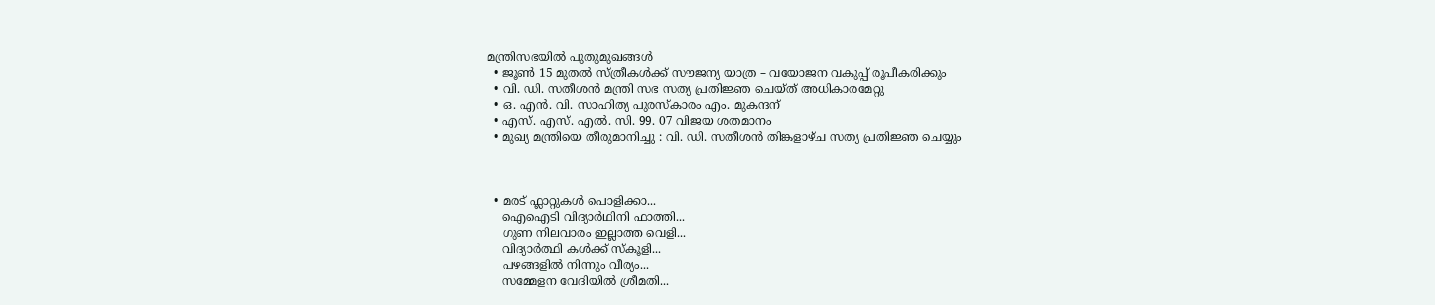മന്ത്രിസഭയിൽ പുതുമുഖങ്ങൾ
  • ജൂൺ 15 മുതൽ സ്ത്രീകൾക്ക് സൗജന്യ യാത്ര – വയോജന വകുപ്പ് രൂപീകരിക്കും
  • വി. ഡി. സതീശന്‍ മന്ത്രി സഭ സത്യ പ്രതിജ്ഞ ചെയ്ത് അധികാരമേറ്റു
  • ഒ. എൻ. വി. സാഹിത്യ പുരസ്കാരം എം. മുകന്ദന്
  • എസ്. എസ്. എൽ. സി. 99. 07 വിജയ ശതമാനം
  • മുഖ്യ മന്ത്രിയെ തീരുമാനിച്ചു : വി. ഡി. സതീശന്‍ തിങ്കളാഴ്ച സത്യ പ്രതിജ്ഞ ചെയ്യും



  • മരട് ഫ്ലാറ്റുകൾ പൊളിക്കാ...
    ഐഐടി വിദ്യാര്‍ഥിനി ഫാത്തി...
    ഗുണ നിലവാരം ഇല്ലാത്ത വെളി...
    വിദ്യാർത്ഥി കൾക്ക് സ്കൂളി...
    പഴങ്ങളില്‍ നിന്നും വീര്യം...
    സമ്മേളന വേദിയില്‍ ശ്രീമതി...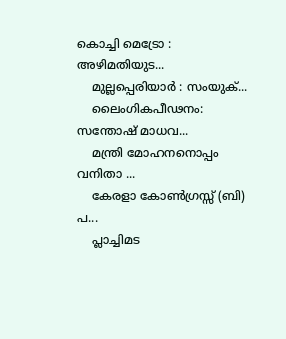കൊച്ചി മെട്രോ : അഴിമതിയുട...
    മുല്ലപ്പെരിയാര്‍ : സംയുക്...
    ലൈംഗികപീഢനം: സന്തോഷ് മാധവ...
    മന്ത്രി മോഹനനൊപ്പം വനിതാ ...
    കേരളാ കോണ്‍ഗ്രസ്സ് (ബി) പ...
    പ്ലാച്ചിമട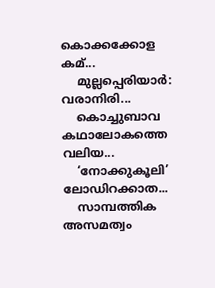കൊക്കക്കോള കമ്...
    മുല്ലപ്പെരിയാര്‍: വരാനിരി...
    കൊച്ചുബാവ കഥാലോകത്തെ വലിയ...
    ‘നോക്കുകൂലി’ ലോഡിറക്കാത...
    സാമ്പത്തിക അസമത്വം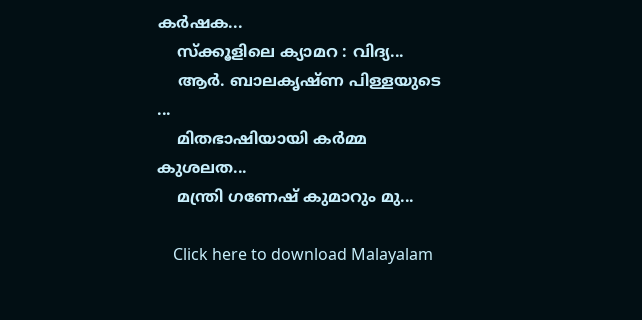കര്‍ഷക...
    സ്ക്കൂളിലെ ക്യാമറ : വിദ്യ...
    ആര്‍. ബാലകൃഷ്ണ പിള്ളയുടെ ...
    മിതഭാഷിയായി കര്‍മ്മ കുശലത...
    മന്ത്രി ഗണേഷ്‌ കുമാറും മു...

    Click here to download Malayalam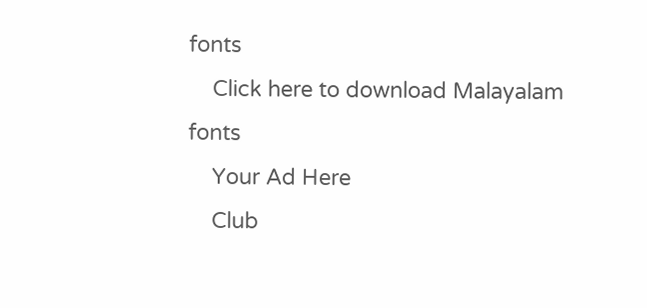fonts
    Click here to download Malayalam fonts
    Your Ad Here
    Club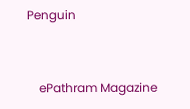Penguin


    ePathram Magazine